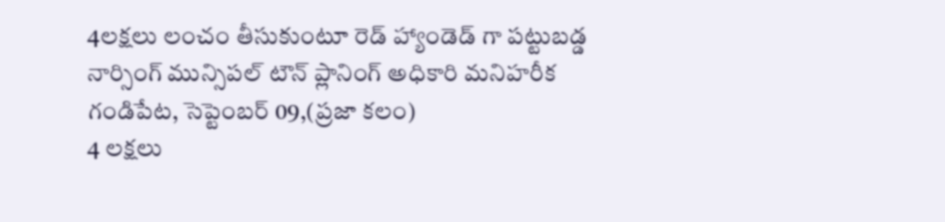4లక్షలు లంచం తీసుకుంటూ రెడ్ హ్యాండెడ్ గా పట్టుబడ్డ నార్సింగ్ మున్సిపల్ టౌన్ ప్లానింగ్ అధికారి మనిహరీక
గండిపేట, సెప్టెంబర్ 09,(ప్రజా కలం)
4 లక్షలు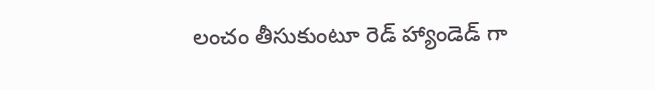లంచం తీసుకుంటూ రెడ్ హ్యాండెడ్ గా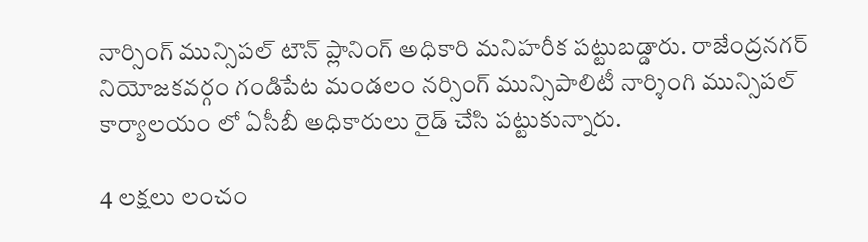నార్సింగ్ మున్సిపల్ టౌన్ ప్లానింగ్ అధికారి మనిహరీక పట్టుబడ్డారు. రాజేంద్రనగర్ నియోజకవర్గం గండిపేట మండలం నర్సింగ్ మున్సిపాలిటీ నార్శింగి మున్సిపల్ కార్యాలయం లో ఏసీబీ అధికారులు రైడ్ చేసి పట్టుకున్నారు.

4 లక్షలు లంచం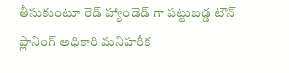తీసుకుంటూ రెడ్ హ్యాండెడ్ గా పట్టుబడ్డ టౌన్ ప్లానింగ్ అధికారి మనిహరీక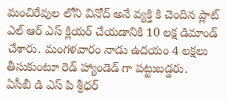మంచిరేవుల లోని వినోద్ అనే వ్యక్తి కి చెందిన ప్లాట్ ఎల్ ఆర్ ఎస్ క్లియర్ చేయడానికి 10 లక్ష డిమాండ్
చేశారు. మంగళవారం నాడు ఉదయం 4 లక్షలు తీసుకుంటూ రెడ్ హ్యాండెడ్ గా పట్టుబడ్డరు.
ఏసీబీ డి ఎస్ పి శ్రీధర్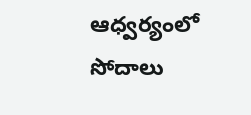ఆధ్వర్యంలో సోదాలు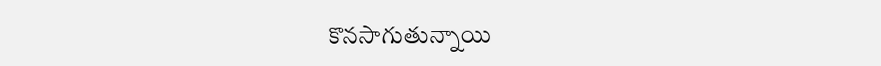కొనసాగుతున్నాయి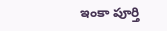ఇంకా పూర్తి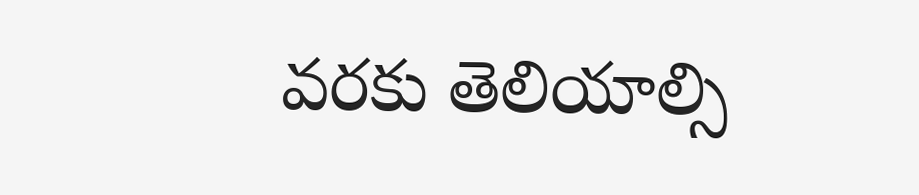వరకు తెలియాల్సి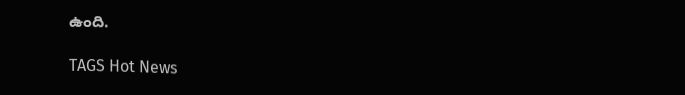ఉంది.

TAGS Hot News